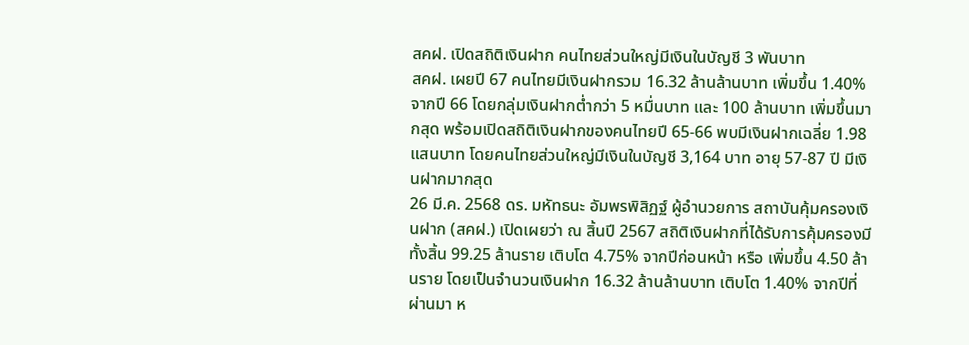สคฝ. เปิดสถิติเงินฝาก คนไทยส่วนใหญ่มีเงินในบัญชี 3 พันบาท
สคฝ. เผยปี 67 คนไทยมีเงินฝากรวม 16.32 ล้านล้านบาท เพิ่มขึ้น 1.40% จากปี 66 โดยกลุ่มเงินฝากต่ำกว่า 5 หมื่นบาท และ 100 ล้านบาท เพิ่มขึ้นมากสุด พร้อมเปิดสถิติเงินฝากของคนไทยปี 65-66 พบมีเงินฝากเฉลี่ย 1.98 แสนบาท โดยคนไทยส่วนใหญ่มีเงินในบัญชี 3,164 บาท อายุ 57-87 ปี มีเงินฝากมากสุด
26 มี.ค. 2568 ดร. มหัทธนะ อัมพรพิสิฏฐ์ ผู้อำนวยการ สถาบันคุ้มครองเงินฝาก (สคฝ.) เปิดเผยว่า ณ สิ้นปี 2567 สถิติเงินฝากที่ได้รับการคุ้มครองมีทั้งสิ้น 99.25 ล้านราย เติบโต 4.75% จากปีก่อนหน้า หรือ เพิ่มขึ้น 4.50 ล้านราย โดยเป็นจำนวนเงินฝาก 16.32 ล้านล้านบาท เติบโต 1.40% จากปีที่ผ่านมา ห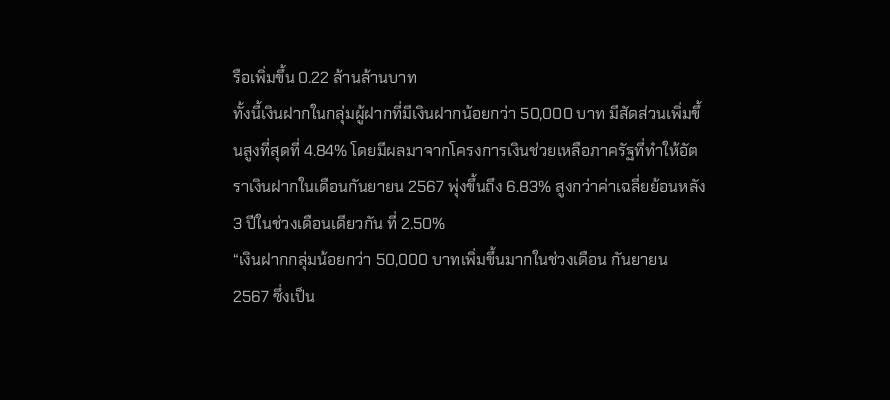รือเพิ่มขึ้น 0.22 ล้านล้านบาท
ทั้งนี้เงินฝากในกลุ่มผู้ฝากที่มีเงินฝากน้อยกว่า 50,000 บาท มีสัดส่วนเพิ่มขึ้นสูงที่สุดที่ 4.84% โดยมีผลมาจากโครงการเงินช่วยเหลือภาครัฐที่ทำให้อัตราเงินฝากในเดือนกันยายน 2567 พุ่งขึ้นถึง 6.83% สูงกว่าค่าเฉลี่ยย้อนหลัง 3 ปีในช่วงเดือนเดียวกัน ที่ 2.50%
“เงินฝากกลุ่มน้อยกว่า 50,000 บาทเพิ่มขึ้นมากในช่วงเดือน กันยายน 2567 ซึ่งเป็น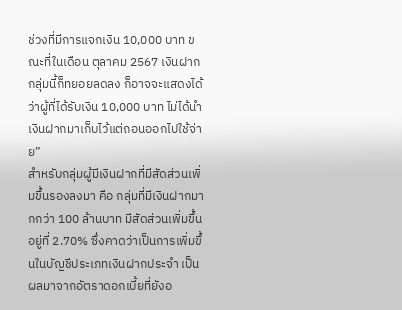ช่วงที่มีการแจกเงิน 10,000 บาท ขณะที่ในเดือน ตุลาคม 2567 เงินฝากกลุ่มนี้ก็ทยอยลดลง ก็อาจจะแสดงได้ว่าผู้ที่ได้รับเงิน 10,000 บาท ไม่ได้นำเงินฝากมาเก็บไว้แต่ถอนออกไปใช้จ่าย”
สำหรับกลุ่มผู้มีเงินฝากที่มีสัดส่วนเพิ่มขึ้นรองลงมา คือ กลุ่มที่มีเงินฝากมากกว่า 100 ล้านบาท มีสัดส่วนเพิ่มขึ้นอยู่ที่ 2.70% ซึ่งคาดว่าเป็นการเพิ่มขึ้นในบัญชีประเภทเงินฝากประจำ เป็นผลมาจากอัตราดอกเบี้ยที่ยังอ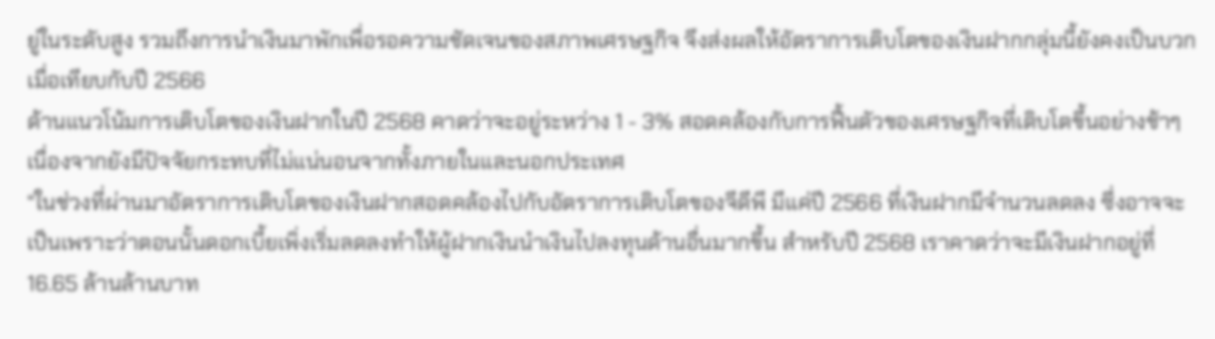ยู่ในระดับสูง รวมถึงการนำเงินมาพักเพื่อรอความชัดเจนของสภาพเศรษฐกิจ จึงส่งผลให้อัตราการเติบโตของเงินฝากกลุ่มนี้ยังคงเป็นบวกเมื่อเทียบกับปี 2566
ด้านแนวโน้มการเติบโตของเงินฝากในปี 2568 คาดว่าจะอยู่ระหว่าง 1 - 3% สอดคล้องกับการฟื้นตัวของเศรษฐกิจที่เติบโตขึ้นอย่างช้าๆ เนื่องจากยังมีปัจจัยกระทบที่ไม่แน่นอนจากทั้งภายในและนอกประเทศ
“ในช่วงที่ผ่านมาอัตราการเติบโตของเงินฝากสอดคล้องไปกับอัตราการเติบโตของจีดีพี มีแค่ปี 2566 ที่เงินฝากมีจำนวนลดลง ซึ่งอาจจะเป็นเพราะว่าตอนนั้นดอกเบี้ยเพิ่งเริ่มลดลงทำให้ผู้ฝากเงินนำเงินไปลงทุนด้านอื่นมากขึ้น สำหรับปี 2568 เราคาดว่าจะมีเงินฝากอยู่ที่ 16.65 ล้านล้านบาท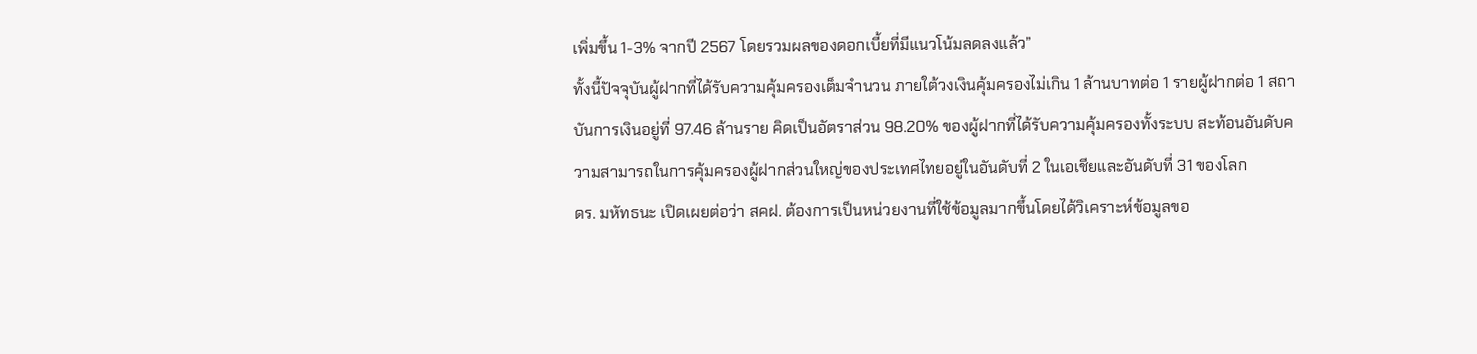เพิ่มขึ้น 1-3% จากปี 2567 โดยรวมผลของดอกเบี้ยที่มีแนวโน้มลดลงแล้ว”
ทั้งนี้ปัจจุบันผู้ฝากที่ได้รับความคุ้มครองเต็มจำนวน ภายใต้วงเงินคุ้มครองไม่เกิน 1 ล้านบาทต่อ 1 รายผู้ฝากต่อ 1 สถาบันการเงินอยู่ที่ 97.46 ล้านราย คิดเป็นอัตราส่วน 98.20% ของผู้ฝากที่ได้รับความคุ้มครองทั้งระบบ สะท้อนอันดับความสามารถในการคุ้มครองผู้ฝากส่วนใหญ่ของประเทศไทยอยู่ในอันดับที่ 2 ในเอเชียและอันดับที่ 31 ของโลก
ดร. มหัทธนะ เปิดเผยต่อว่า สคฝ. ต้องการเป็นหน่วยงานที่ใช้ข้อมูลมากขึ้นโดยได้วิเคราะห์ข้อมูลขอ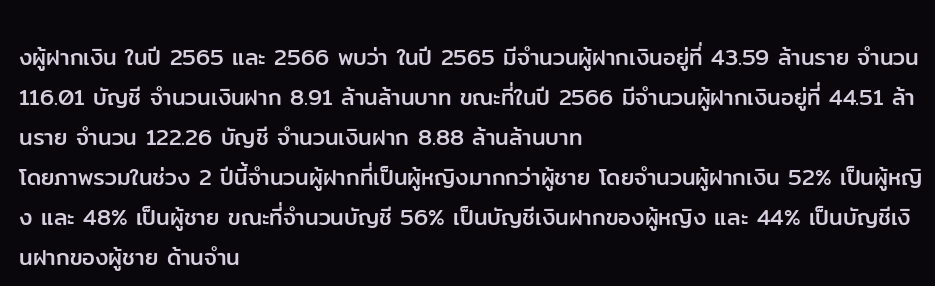งผู้ฝากเงิน ในปี 2565 และ 2566 พบว่า ในปี 2565 มีจำนวนผู้ฝากเงินอยู่ที่ 43.59 ล้านราย จำนวน 116.01 บัญชี จำนวนเงินฝาก 8.91 ล้านล้านบาท ขณะที่ในปี 2566 มีจำนวนผู้ฝากเงินอยู่ที่ 44.51 ล้านราย จำนวน 122.26 บัญชี จำนวนเงินฝาก 8.88 ล้านล้านบาท
โดยภาพรวมในช่วง 2 ปีนี้จำนวนผู้ฝากที่เป็นผู้หญิงมากกว่าผู้ชาย โดยจำนวนผู้ฝากเงิน 52% เป็นผู้หญิง และ 48% เป็นผู้ชาย ขณะที่จำนวนบัญชี 56% เป็นบัญชีเงินฝากของผู้หญิง และ 44% เป็นบัญชีเงินฝากของผู้ชาย ด้านจำน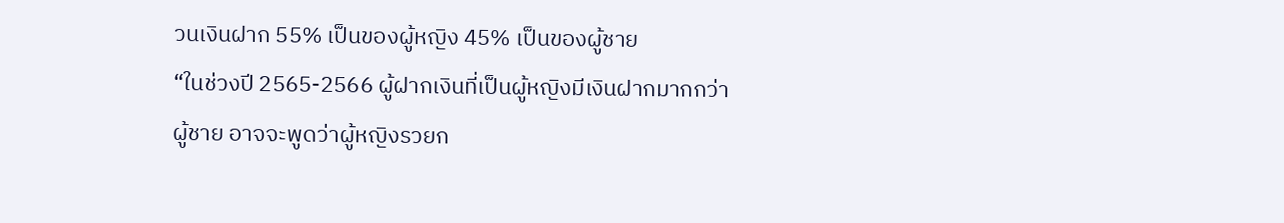วนเงินฝาก 55% เป็นของผู้หญิง 45% เป็นของผู้ชาย
“ในช่วงปี 2565-2566 ผู้ฝากเงินที่เป็นผู้หญิงมีเงินฝากมากกว่าผู้ชาย อาจจะพูดว่าผู้หญิงรวยก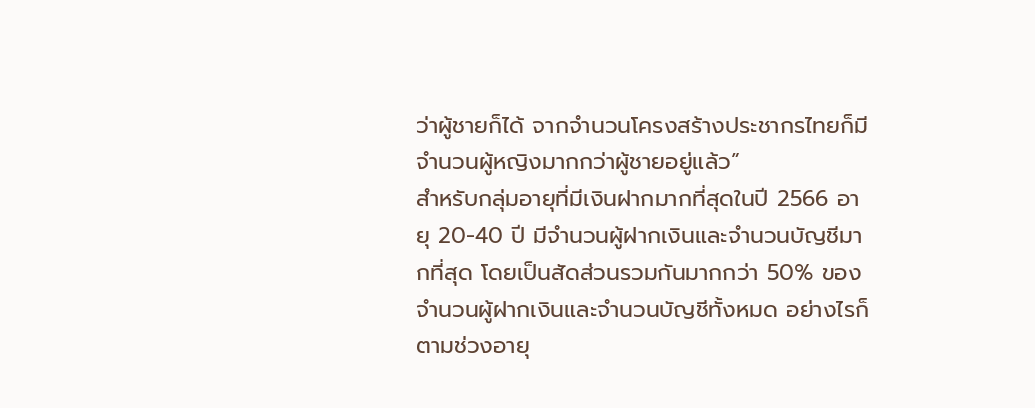ว่าผู้ชายก็ได้ จากจำนวนโครงสร้างประชากรไทยก็มีจำนวนผู้หญิงมากกว่าผู้ชายอยู่แล้ว”
สำหรับกลุ่มอายุที่มีเงินฝากมากที่สุดในปี 2566 อายุ 20-40 ปี มีจำนวนผู้ฝากเงินและจำนวนบัญชีมากที่สุด โดยเป็นสัดส่วนรวมกันมากกว่า 50% ของจำนวนผู้ฝากเงินและจำนวนบัญชีทั้งหมด อย่างไรก็ตามช่วงอายุ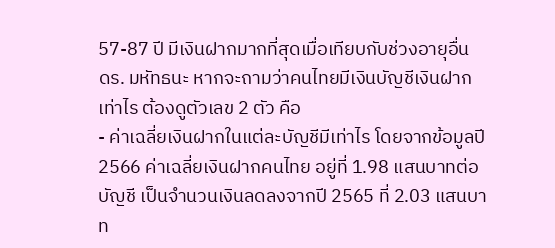57-87 ปี มีเงินฝากมากที่สุดเมื่อเทียบกับช่วงอายุอื่น
ดร. มหัทธนะ หากจะถามว่าคนไทยมีเงินบัญชีเงินฝากเท่าไร ต้องดูตัวเลข 2 ตัว คือ
- ค่าเฉลี่ยเงินฝากในแต่ละบัญชีมีเท่าไร โดยจากข้อมูลปี 2566 ค่าเฉลี่ยเงินฝากคนไทย อยู่ที่ 1.98 แสนบาทต่อบัญชี เป็นจำนวนเงินลดลงจากปี 2565 ที่ 2.03 แสนบาท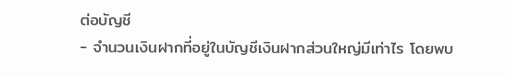ต่อบัญชี
- จำนวนเงินฝากที่อยู่ในบัญชีเงินฝากส่วนใหญ่มีเท่าไร โดยพบ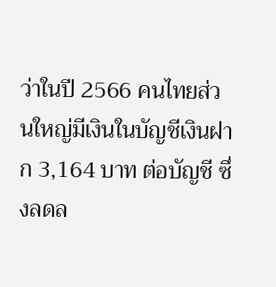ว่าในปี 2566 คนไทยส่วนใหญ่มีเงินในบัญชีเงินฝาก 3,164 บาท ต่อบัญชี ซึ่งลดล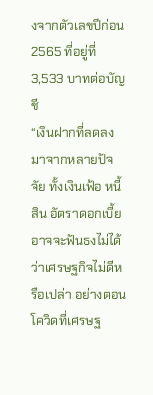งจากตัวเลขปีก่อน 2565 ที่อยู่ที่ 3,533 บาทต่อบัญชี
“เงินฝากที่ลดลงมาจากหลายปัจจัย ทั้งเงินเฟ้อ หนี้สิน อัตราดอกเบี้ย อาจจะฟันธงไม่ได้ว่าเศรษฐกิจไม่ดีหรือเปล่า อย่างตอนโควิดที่เศรษฐ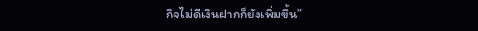กิจไม่ดีเงินฝากก็ยังเพิ่มขึ้น”